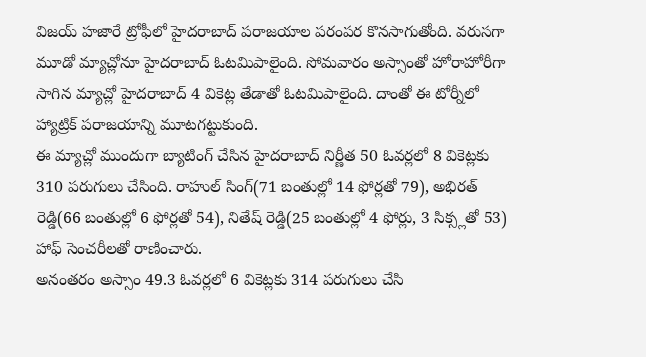విజయ్ హజారే ట్రోఫీలో హైదరాబాద్ పరాజయాల పరంపర కొనసాగుతోంది. వరుసగా మూడో మ్యాచ్లోనూ హైదరాబాద్ ఓటమిపాలైంది. సోమవారం అస్సాంతో హోరాహోరీగా సాగిన మ్యాచ్లో హైదరాబాద్ 4 వికెట్ల తేడాతో ఓటమిపాలైంది. దాంతో ఈ టోర్నీలో హ్యాట్రిక్ పరాజయాన్ని మూటగట్టుకుంది.
ఈ మ్యాచ్లో ముందుగా బ్యాటింగ్ చేసిన హైదరాబాద్ నిర్ణీత 50 ఓవర్లలో 8 వికెట్లకు 310 పరుగులు చేసింది. రాహుల్ సింగ్(71 బంతుల్లో 14 ఫోర్లతో 79), అభిరత్ రెడ్డి(66 బంతుల్లో 6 ఫోర్లతో 54), నితేష్ రెడ్డి(25 బంతుల్లో 4 ఫోర్లు, 3 సిక్స్లతో 53) హాఫ్ సెంచరీలతో రాణించారు.
అనంతరం అస్సాం 49.3 ఓవర్లలో 6 వికెట్లకు 314 పరుగులు చేసి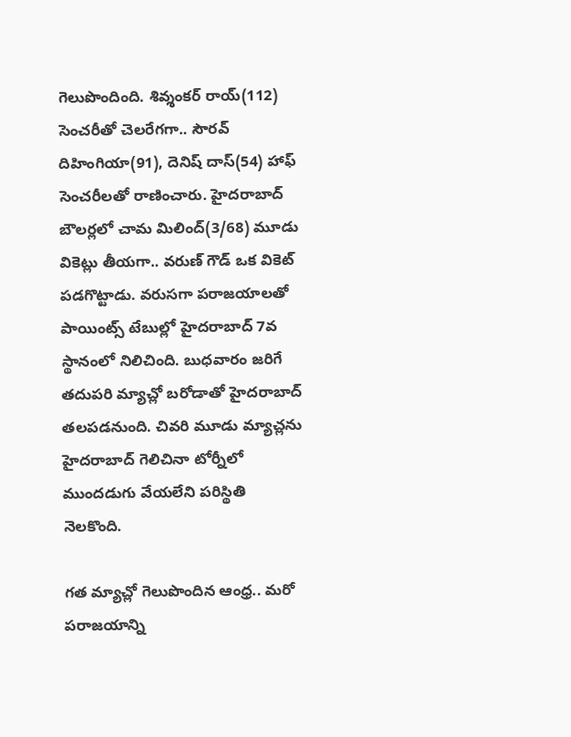గెలుపొందింది. శివ్శంకర్ రాయ్(112) సెంచరీతో చెలరేగగా.. సౌరవ్ దిహింగియా(91), దెనిష్ దాస్(54) హాఫ్ సెంచరీలతో రాణించారు. హైదరాబాద్ బౌలర్లలో చామ మిలింద్(3/68) మూడు వికెట్లు తీయగా.. వరుణ్ గౌడ్ ఒక వికెట్ పడగొట్టాడు. వరుసగా పరాజయాలతో పాయింట్స్ టేబుల్లో హైదరాబాద్ 7వ స్థానంలో నిలిచింది. బుధవారం జరిగే తదుపరి మ్యాచ్లో బరోడాతో హైదరాబాద్ తలపడనుంది. చివరి మూడు మ్యాచ్లను హైదరాబాద్ గెలిచినా టోర్నీలో ముందడుగు వేయలేని పరిస్థితి నెలకొంది.

గత మ్యాచ్లో గెలుపొందిన ఆంధ్ర.. మరో పరాజయాన్ని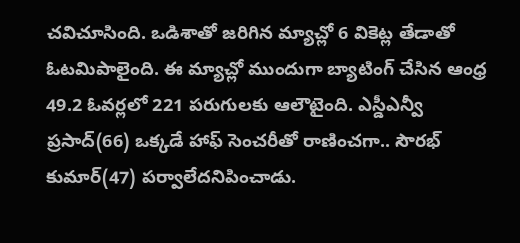చవిచూసింది. ఒడిశాతో జరిగిన మ్యాచ్లో 6 వికెట్ల తేడాతో ఓటమిపాలైంది. ఈ మ్యాచ్లో ముందుగా బ్యాటింగ్ చేసిన ఆంధ్ర 49.2 ఓవర్లలో 221 పరుగులకు ఆలౌటైంది. ఎస్డీఎన్వీ ప్రసాద్(66) ఒక్కడే హాఫ్ సెంచరీతో రాణించగా.. సౌరభ్ కుమార్(47) పర్వాలేదనిపించాడు.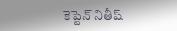కెప్టెన్ నితీష్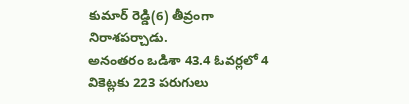కుమార్ రెడ్డి(6) తీవ్రంగా నిరాశపర్చాడు.
అనంతరం ఒడిశా 43.4 ఓవర్లలో 4 వికెట్లకు 223 పరుగులు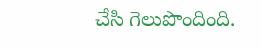చేసి గెలుపొందింది.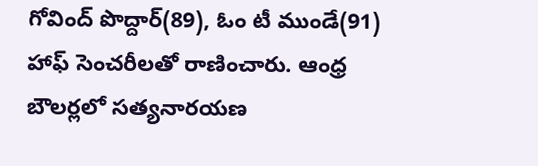గోవింద్ పొద్దార్(89), ఓం టీ ముండే(91) హాఫ్ సెంచరీలతో రాణించారు. ఆంధ్ర బౌలర్లలో సత్యనారయణ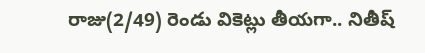రాజు(2/49) రెండు వికెట్లు తీయగా.. నితీష్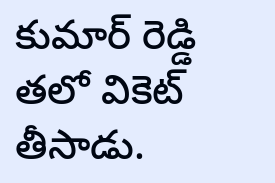కుమార్ రెడ్డి తలో వికెట్ తీసాడు.